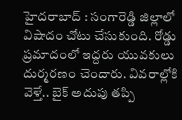హైదరాబాద్ : సంగారెడ్డి జిల్లాలో విషాదం చోటు చేసుకుంది. రోడ్డు ప్రమాదంలో ఇద్దరు యువకులు దుర్మరణం చెందారు. వివరాల్లోకి వెళ్తే.. బైక్ అదుపు తప్పి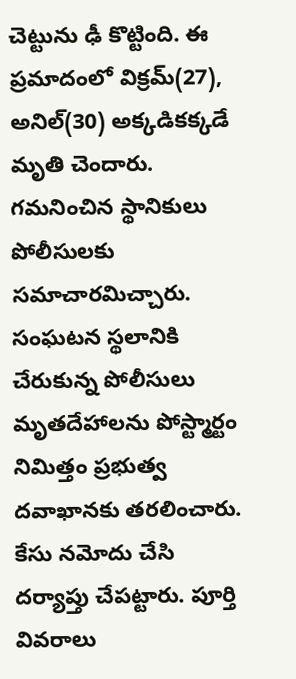చెట్టును ఢీ కొట్టింది. ఈ ప్రమాదంలో విక్రమ్(27), అనిల్(30) అక్కడికక్కడే మృతి చెందారు. గమనించిన స్థానికులు పోలీసులకు సమాచారమిచ్చారు. సంఘటన స్థలానికి చేరుకున్న పోలీసులు మృతదేహాలను పోస్ట్మార్టం నిమిత్తం ప్రభుత్వ దవాఖానకు తరలించారు. కేసు నమోదు చేసి దర్యాప్తు చేపట్టారు. పూర్తి వివరాలు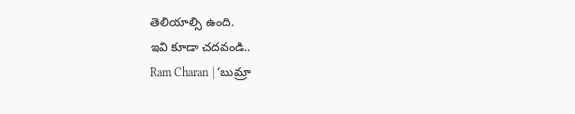తెలియాల్సి ఉంది.
ఇవి కూడా చదవండి..
Ram Charan | ‘బుమ్రా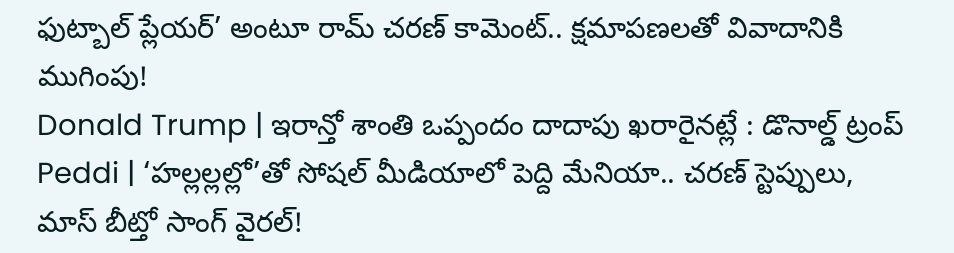ఫుట్బాల్ ప్లేయర్’ అంటూ రామ్ చరణ్ కామెంట్.. క్షమాపణలతో వివాదానికి ముగింపు!
Donald Trump | ఇరాన్తో శాంతి ఒప్పందం దాదాపు ఖరారైనట్లే : డొనాల్డ్ ట్రంప్
Peddi | ‘హల్లల్లల్లో’తో సోషల్ మీడియాలో పెద్ది మేనియా.. చరణ్ స్టెప్పులు, మాస్ బీట్తో సాంగ్ వైరల్!